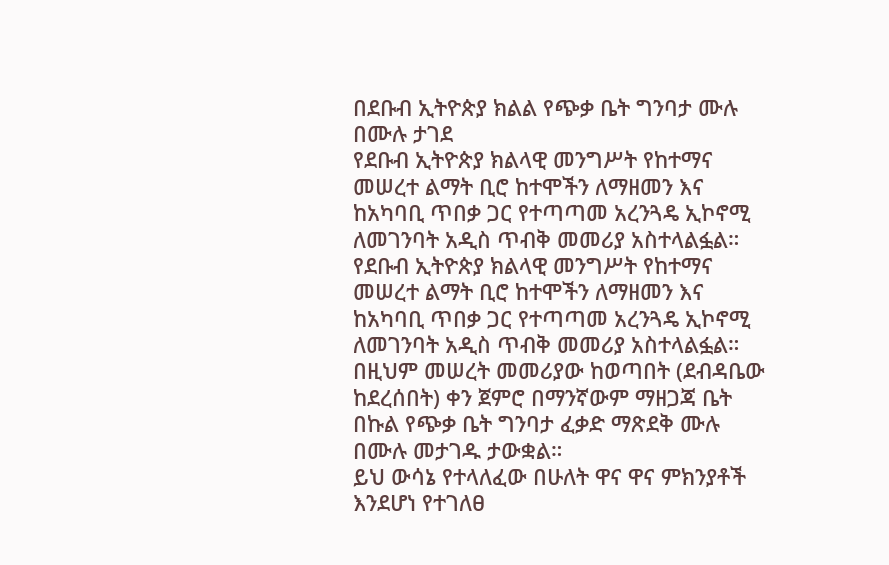በደቡብ ኢትዮጵያ ክልል የጭቃ ቤት ግንባታ ሙሉ በሙሉ ታገደ
የደቡብ ኢትዮጵያ ክልላዊ መንግሥት የከተማና መሠረተ ልማት ቢሮ ከተሞችን ለማዘመን እና ከአካባቢ ጥበቃ ጋር የተጣጣመ አረንጓዴ ኢኮኖሚ ለመገንባት አዲስ ጥብቅ መመሪያ አስተላልፏል።
የደቡብ ኢትዮጵያ ክልላዊ መንግሥት የከተማና መሠረተ ልማት ቢሮ ከተሞችን ለማዘመን እና ከአካባቢ ጥበቃ ጋር የተጣጣመ አረንጓዴ ኢኮኖሚ ለመገንባት አዲስ ጥብቅ መመሪያ አስተላልፏል።
በዚህም መሠረት መመሪያው ከወጣበት (ደብዳቤው ከደረሰበት) ቀን ጀምሮ በማንኛውም ማዘጋጃ ቤት በኩል የጭቃ ቤት ግንባታ ፈቃድ ማጽደቅ ሙሉ በሙሉ መታገዱ ታውቋል።
ይህ ውሳኔ የተላለፈው በሁለት ዋና ዋና ምክንያቶች እንደሆነ የተገለፀ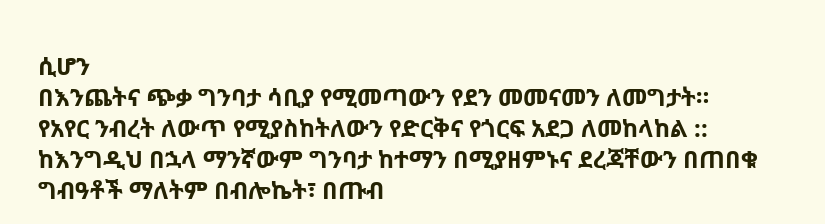ሲሆን
በእንጨትና ጭቃ ግንባታ ሳቢያ የሚመጣውን የደን መመናመን ለመግታት።
የአየር ንብረት ለውጥ የሚያስከትለውን የድርቅና የጎርፍ አደጋ ለመከላከል ::
ከእንግዲህ በኋላ ማንኛውም ግንባታ ከተማን በሚያዘምኑና ደረጃቸውን በጠበቁ ግብዓቶች ማለትም በብሎኬት፣ በጡብ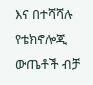እና በተሻሻሉ የቴክኖሎጂ ውጤቶች ብቻ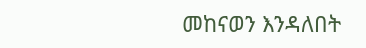መከናወን እንዳለበት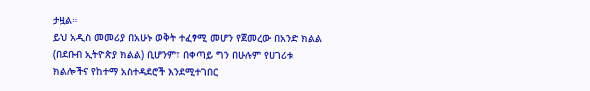ታዟል።
ይህ አዲስ መመሪያ በአሁኑ ወቅት ተፈፃሚ መሆን የጀመረው በአንድ ክልል (በደቡብ ኢትዮጵያ ክልል) ቢሆንም፣ በቀጣይ ግን በሁሉም የሀገሪቱ ክልሎችና የከተማ አስተዳደሮች እንደሚተገበር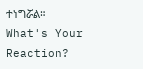ተነግሯል።
What's Your Reaction?